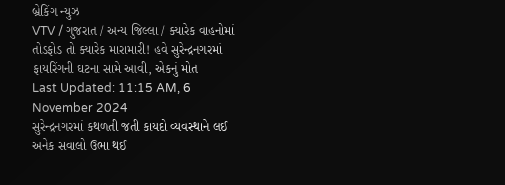બ્રેકિંગ ન્યુઝ
VTV / ગુજરાત / અન્ય જિલ્લા / ક્યારેક વાહનોમાં તોડફોડ તો ક્યારેક મારામારી! હવે સુરેન્દ્રનગરમાં ફાયરિંગની ઘટના સામે આવી, એકનું મોત
Last Updated: 11:15 AM, 6 November 2024
સુરેન્દ્રનગરમાં કથળતી જતી કાયદો વ્યવસ્થાને લઈ અનેક સવાલો ઉભા થઈ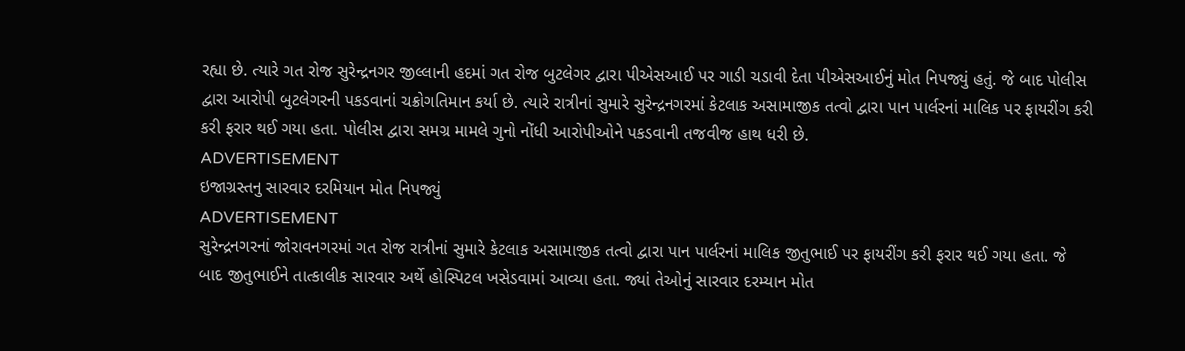રહ્યા છે. ત્યારે ગત રોજ સુરેન્દ્રનગર જીલ્લાની હદમાં ગત રોજ બુટલેગર દ્વારા પીએસઆઈ પર ગાડી ચડાવી દેતા પીએસઆઈનું મોત નિપજ્યું હતું. જે બાદ પોલીસ દ્વારા આરોપી બુટલેગરની પકડવાનાં ચક્રોગતિમાન કર્યા છે. ત્યારે રાત્રીનાં સુમારે સુરેન્દ્રનગરમાં કેટલાક અસામાજીક તત્વો દ્વારા પાન પાર્લરનાં માલિક પર ફાયરીંગ કરી કરી ફરાર થઈ ગયા હતા. પોલીસ દ્વારા સમગ્ર મામલે ગુનો નોંધી આરોપીઓને પકડવાની તજવીજ હાથ ધરી છે.
ADVERTISEMENT
ઇજાગ્રસ્તનુ સારવાર દરમિયાન મોત નિપજ્યું
ADVERTISEMENT
સુરેન્દ્રનગરનાં જોરાવનગરમાં ગત રોજ રાત્રીનાં સુમારે કેટલાક અસામાજીક તત્વો દ્વારા પાન પાર્લરનાં માલિક જીતુભાઈ પર ફાયરીંગ કરી ફરાર થઈ ગયા હતા. જે બાદ જીતુભાઈને તાત્કાલીક સારવાર અર્થે હોસ્પિટલ ખસેડવામાં આવ્યા હતા. જ્યાં તેઓનું સારવાર દરમ્યાન મોત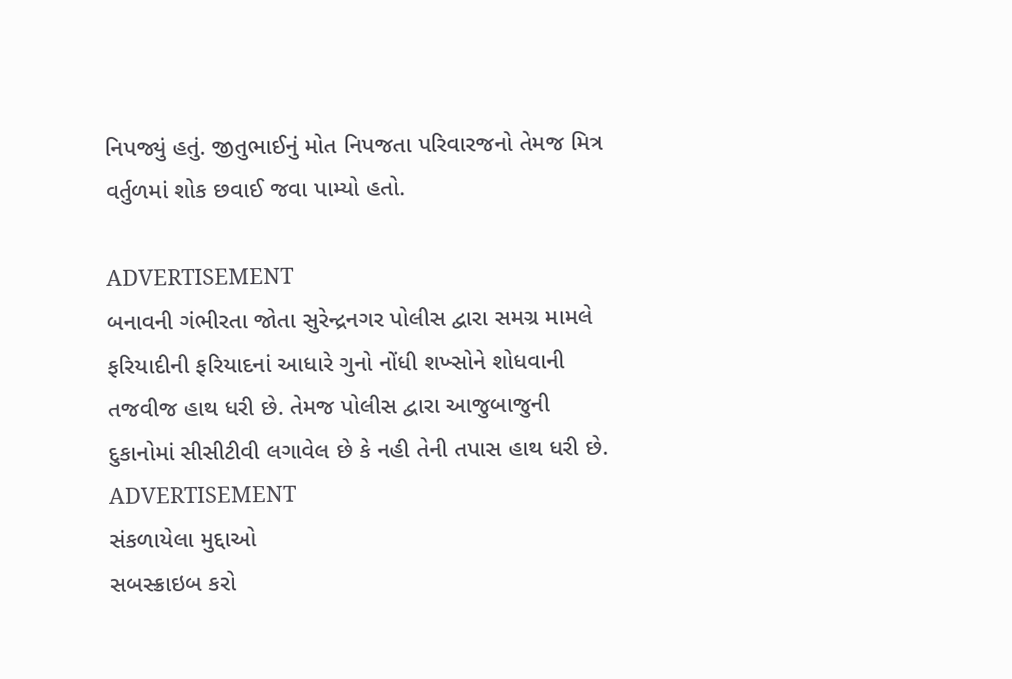નિપજ્યું હતું. જીતુભાઈનું મોત નિપજતા પરિવારજનો તેમજ મિત્ર વર્તુળમાં શોક છવાઈ જવા પામ્યો હતો.

ADVERTISEMENT
બનાવની ગંભીરતા જોતા સુરેન્દ્રનગર પોલીસ દ્વારા સમગ્ર મામલે ફરિયાદીની ફરિયાદનાં આધારે ગુનો નોંધી શખ્સોને શોધવાની તજવીજ હાથ ધરી છે. તેમજ પોલીસ દ્વારા આજુબાજુની દુકાનોમાં સીસીટીવી લગાવેલ છે કે નહી તેની તપાસ હાથ ધરી છે.
ADVERTISEMENT
સંકળાયેલા મુદ્દાઓ
સબસ્ક્રાઇબ કરો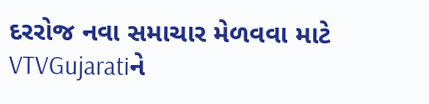દરરોજ નવા સમાચાર મેળવવા માટે VTVGujaratiને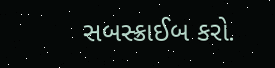સબસ્ક્રાઈબ કરો.